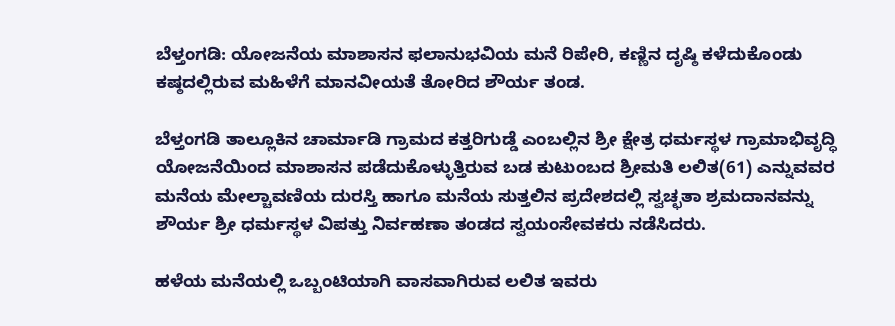ಬೆಳ್ತಂಗಡಿ: ಯೋಜನೆಯ ಮಾಶಾಸನ ಫಲಾನುಭವಿಯ ಮನೆ ರಿಪೇರಿ, ಕಣ್ಣಿನ ದೃಷ್ಠಿ ಕಳೆದುಕೊಂಡು ಕಷ್ಠದಲ್ಲಿರುವ ಮಹಿಳೆಗೆ ಮಾನವೀಯತೆ ತೋರಿದ ಶೌರ್ಯ ತಂಡ.

ಬೆಳ್ತಂಗಡಿ ತಾಲ್ಲೂಕಿನ ಚಾರ್ಮಾಡಿ ಗ್ರಾಮದ ಕತ್ತರಿಗುಡ್ಡೆ ಎಂಬಲ್ಲಿನ ಶ್ರೀ ಕ್ಷೇತ್ರ ಧರ್ಮಸ್ಥಳ ಗ್ರಾಮಾಭಿವೃದ್ಧಿ ಯೋಜನೆಯಿಂದ ಮಾಶಾಸನ ಪಡೆದುಕೊಳ್ಳುತ್ತಿರುವ ಬಡ ಕುಟುಂಬದ ಶ್ರೀಮತಿ ಲಲಿತ(61) ಎನ್ನುವವರ ಮನೆಯ ಮೇಲ್ಚಾವಣಿಯ ದುರಸ್ತಿ ಹಾಗೂ ಮನೆಯ ಸುತ್ತಲಿನ ಪ್ರದೇಶದಲ್ಲಿ ಸ್ವಚ್ಛತಾ ಶ್ರಮದಾನವನ್ನು ಶೌರ್ಯ ಶ್ರೀ ಧರ್ಮಸ್ಥಳ ವಿಪತ್ತು ನಿರ್ವಹಣಾ ತಂಡದ ಸ್ವಯಂಸೇವಕರು ನಡೆಸಿದರು.

ಹಳೆಯ ಮನೆಯಲ್ಲಿ ಒಬ್ಬಂಟಿಯಾಗಿ ವಾಸವಾಗಿರುವ ಲಲಿತ ಇವರು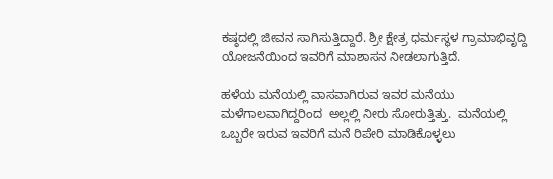ಕಷ್ಠದಲ್ಲಿ ಜೀವನ ಸಾಗಿಸುತ್ತಿದ್ದಾರೆ. ಶ್ರೀ ಕ್ಷೇತ್ರ ಧರ್ಮಸ್ಥಳ ಗ್ರಾಮಾಭಿವೃದ್ದಿ ಯೋಜನೆಯಿಂದ ಇವರಿಗೆ ಮಾಶಾಸನ ನೀಡಲಾಗುತ್ತಿದೆ.

ಹಳೆಯ ಮನೆಯಲ್ಲಿ ವಾಸವಾಗಿರುವ ಇವರ ಮನೆಯು ಮಳೆಗಾಲವಾಗಿದ್ದರಿಂದ  ಅಲ್ಲಲ್ಲಿ ನೀರು ಸೋರುತ್ತಿತ್ತು.  ಮನೆಯಲ್ಲಿ ಒಬ್ಬರೇ ಇರುವ ಇವರಿಗೆ ಮನೆ ರಿಪೇರಿ ಮಾಡಿಕೊಳ್ಳಲು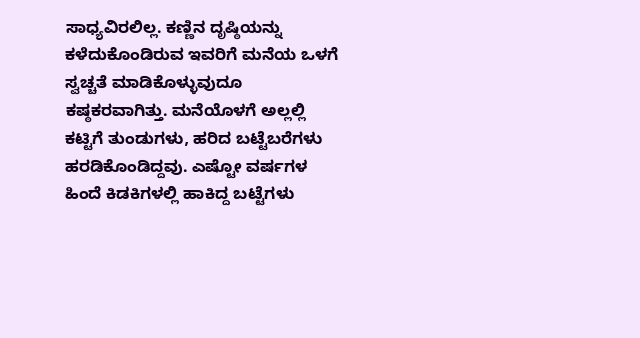ಸಾಧ್ಯವಿರಲಿಲ್ಲ. ಕಣ್ಣಿನ ದೃಷ್ಠಿಯನ್ನು ಕಳೆದುಕೊಂಡಿರುವ ಇವರಿಗೆ ಮನೆಯ ಒಳಗೆ ಸ್ವಚ್ಚತೆ ಮಾಡಿಕೊಳ್ಳುವುದೂ ಕಷ್ಠಕರವಾಗಿತ್ತು. ಮನೆಯೊಳಗೆ ಅಲ್ಲಲ್ಲಿ ಕಟ್ಟಿಗೆ ತುಂಡುಗಳು, ಹರಿದ ಬಟ್ಟೆಬರೆಗಳು ಹರಡಿಕೊಂಡಿದ್ದವು. ಎಷ್ಟೋ ವರ್ಷಗಳ ಹಿಂದೆ ಕಿಡಕಿಗಳಲ್ಲಿ ಹಾಕಿದ್ದ ಬಟ್ಟೆಗಳು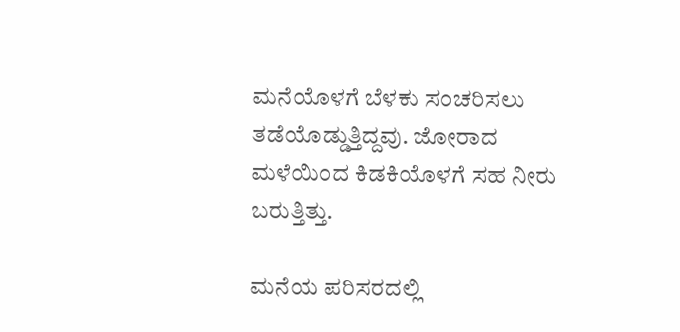ಮನೆಯೊಳಗೆ ಬೆಳಕು ಸಂಚರಿಸಲು ತಡೆಯೊಡ್ಡುತ್ತಿದ್ದವು. ಜೋರಾದ ಮಳೆಯಿಂದ ಕಿಡಕಿಯೊಳಗೆ ಸಹ ನೀರು ಬರುತ್ತಿತ್ತು.

ಮನೆಯ ಪರಿಸರದಲ್ಲಿ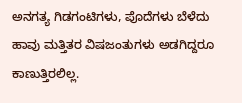ಅನಗತ್ಯ ಗಿಡಗಂಟಿಗಳು, ಪೊದೆಗಳು ಬೆಳೆದು ಹಾವು ಮತ್ತಿತರ ವಿಷಜಂತುಗಳು ಅಡಗಿದ್ದರೂ ಕಾಣುತ್ತಿರಲಿಲ್ಲ.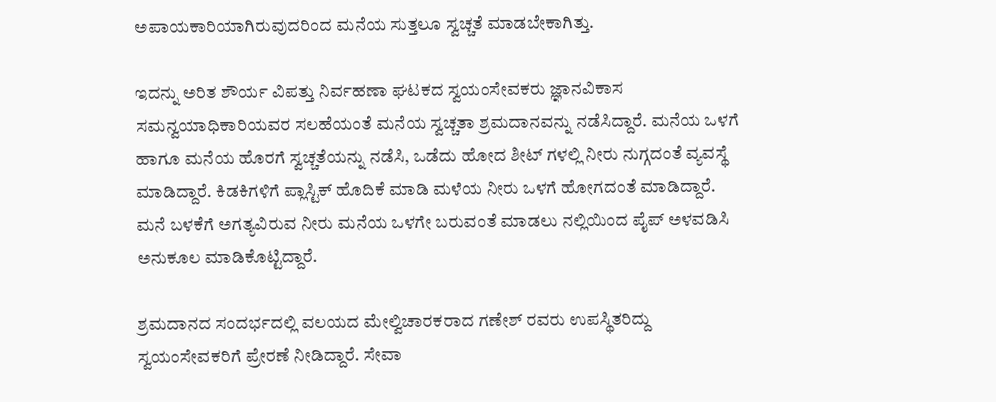ಅಪಾಯಕಾರಿಯಾಗಿರುವುದರಿಂದ ಮನೆಯ ಸುತ್ತಲೂ ಸ್ವಚ್ಚತೆ ಮಾಡಬೇಕಾಗಿತ್ತು.

ಇದನ್ನು ಅರಿತ ಶೌರ್ಯ ವಿಪತ್ತು ನಿರ್ವಹಣಾ ಘಟಕದ ಸ್ವಯಂಸೇವಕರು ಜ್ಞಾನವಿಕಾಸ ಸಮನ್ವಯಾಧಿಕಾರಿಯವರ ಸಲಹೆಯಂತೆ ಮನೆಯ ಸ್ವಚ್ಚತಾ ಶ್ರಮದಾನವನ್ನು ನಡೆಸಿದ್ದಾರೆ. ಮನೆಯ ಒಳಗೆ ಹಾಗೂ ಮನೆಯ ಹೊರಗೆ ಸ್ವಚ್ಚತೆಯನ್ನು ನಡೆಸಿ, ಒಡೆದು ಹೋದ ಶೀಟ್ ಗಳಲ್ಲಿ ನೀರು ನುಗ್ಗದಂತೆ ವ್ಯವಸ್ಥೆ ಮಾಡಿದ್ದಾರೆ. ಕಿಡಕಿಗಳಿಗೆ ಪ್ಲಾಸ್ಟಿಕ್ ಹೊದಿಕೆ ಮಾಡಿ ಮಳೆಯ ನೀರು ಒಳಗೆ ಹೋಗದಂತೆ ಮಾಡಿದ್ದಾರೆ. ಮನೆ ಬಳಕೆಗೆ ಅಗತ್ಯವಿರುವ ನೀರು ಮನೆಯ ಒಳಗೇ ಬರುವಂತೆ ಮಾಡಲು ನಲ್ಲಿಯಿಂದ ಪೈಪ್ ಅಳವಡಿಸಿ ಅನುಕೂಲ ಮಾಡಿಕೊಟ್ಟಿದ್ದಾರೆ.

ಶ್ರಮದಾನದ ಸಂದರ್ಭದಲ್ಲಿ ವಲಯದ ಮೇಲ್ವಿಚಾರಕರಾದ ಗಣೇಶ್ ರವರು ಉಪಸ್ಥಿತರಿದ್ದು ಸ್ವಯಂಸೇವಕರಿಗೆ ಪ್ರೇರಣೆ ನೀಡಿದ್ದಾರೆ. ಸೇವಾ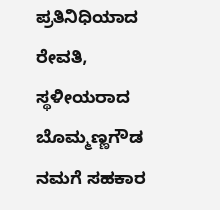ಪ್ರತಿನಿಧಿಯಾದ ರೇವತಿ, ಸ್ಥಳೀಯರಾದ ಬೊಮ್ಮಣ್ಣಗೌಡ  ನಮಗೆ ಸಹಕಾರ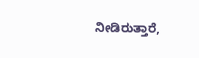ನೀಡಿರುತ್ತಾರೆ,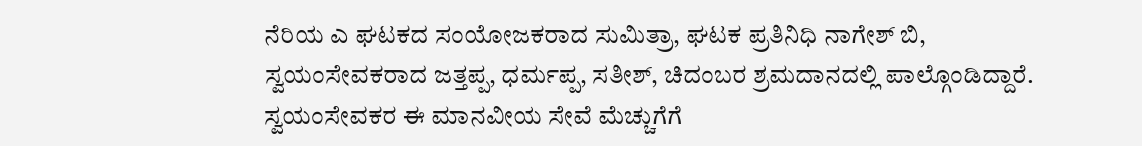ನೆರಿಯ ಎ ಘಟಕದ ಸಂಯೋಜಕರಾದ ಸುಮಿತ್ರಾ, ಘಟಕ ಪ್ರತಿನಿಧಿ ನಾಗೇಶ್ ಬಿ, ಸ್ವಯಂಸೇವಕರಾದ ಜತ್ತಪ್ಪ, ಧರ್ಮಪ್ಪ, ಸತೀಶ್, ಚಿದಂಬರ ಶ್ರಮದಾನದಲ್ಲಿ ಪಾಲ್ಗೊಂಡಿದ್ದಾರೆ. ಸ್ವಯಂಸೇವಕರ ಈ ಮಾನವೀಯ ಸೇವೆ ಮೆಚ್ಚುಗೆಗೆ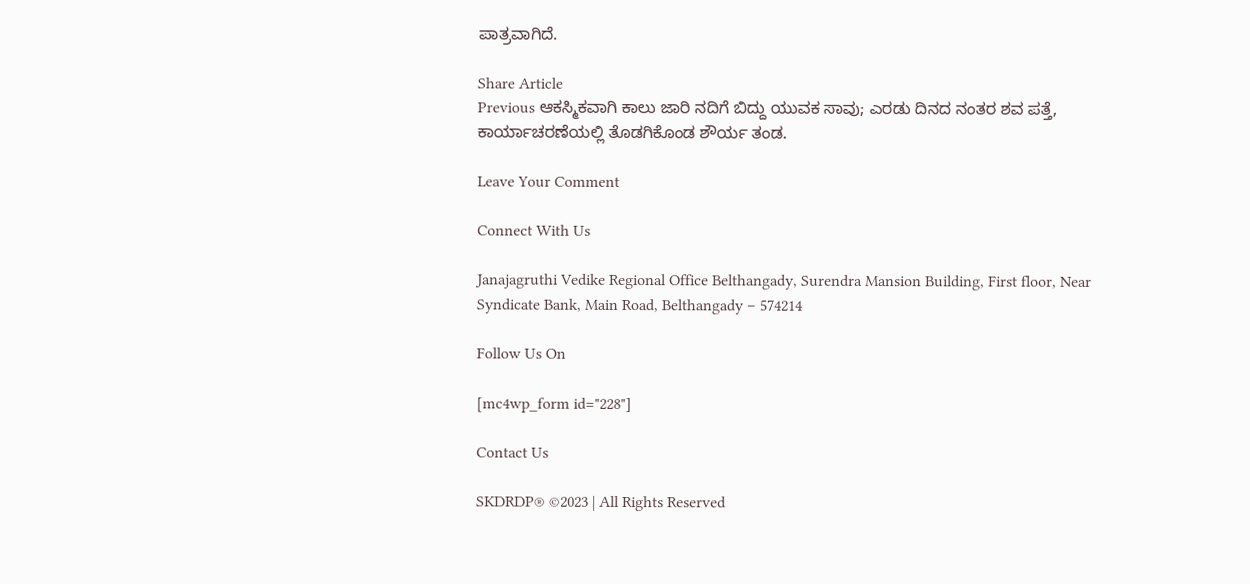ಪಾತ್ರವಾಗಿದೆ.

Share Article
Previous ಆಕಸ್ಮಿಕವಾಗಿ ಕಾಲು ಜಾರಿ ನದಿಗೆ ಬಿದ್ದು ಯುವಕ ಸಾವು; ಎರಡು ದಿನದ ನಂತರ ಶವ ಪತ್ತೆ, ಕಾರ್ಯಾಚರಣೆಯಲ್ಲಿ ತೊಡಗಿಕೊಂಡ ಶೌರ್ಯ ತಂಡ.

Leave Your Comment

Connect With Us

Janajagruthi Vedike Regional Office Belthangady, Surendra Mansion Building, First floor, Near Syndicate Bank, Main Road, Belthangady – 574214

Follow Us On

[mc4wp_form id="228"]

Contact Us

SKDRDP® ©2023 | All Rights Reserved